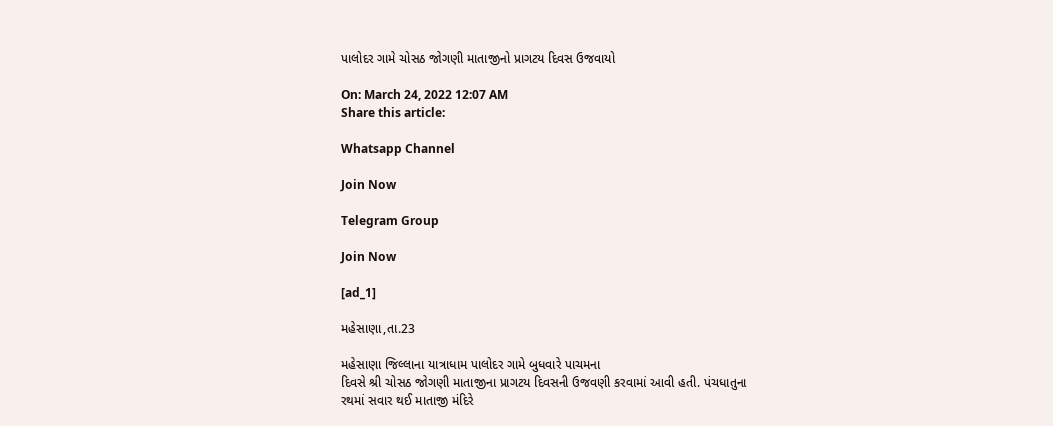પાલોદર ગામે ચોસઠ જોગણી માતાજીનો પ્રાગટય દિવસ ઉજવાયો

On: March 24, 2022 12:07 AM
Share this article:

Whatsapp Channel

Join Now

Telegram Group

Join Now

[ad_1]

મહેસાણા,તા.23

મહેસાણા જિલ્લાના યાત્રાધામ પાલોદર ગામે બુધવારે પાચમના
દિવસે શ્રી ચોસઠ જોગણી માતાજીના પ્રાગટય દિવસની ઉજવણી કરવામાં આવી હતી. પંચધાતુના
રથમાં સવાર થઈ માતાજી મંદિરે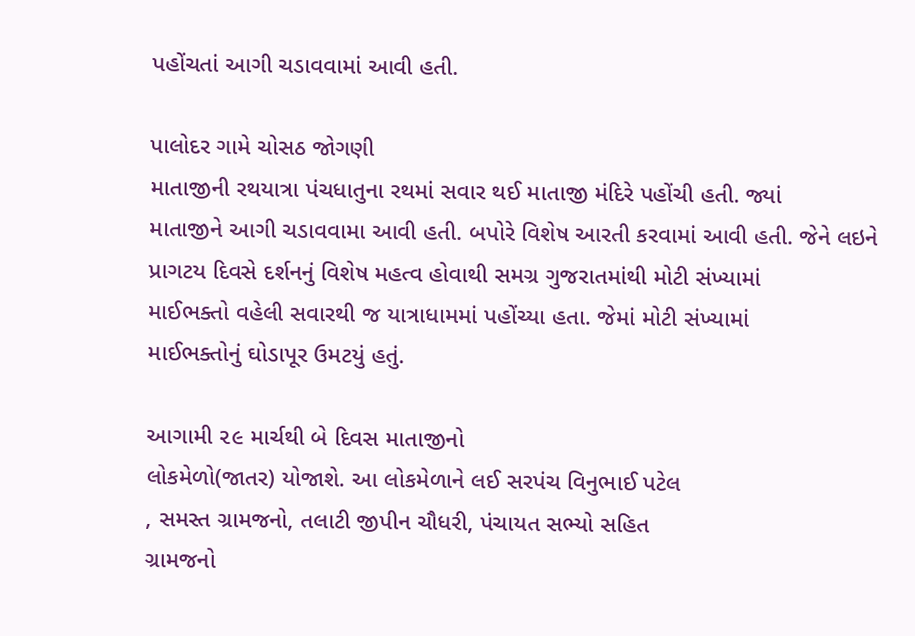પહોંચતાં આગી ચડાવવામાં આવી હતી.

પાલોદર ગામે ચોસઠ જોગણી
માતાજીની રથયાત્રા પંચધાતુના રથમાં સવાર થઈ માતાજી મંદિરે પહોંચી હતી. જ્યાં
માતાજીને આગી ચડાવવામા આવી હતી. બપોરે વિશેષ આરતી કરવામાં આવી હતી. જેને લઇને
પ્રાગટય દિવસે દર્શનનું વિશેષ મહત્વ હોવાથી સમગ્ર ગુજરાતમાંથી મોટી સંખ્યામાં
માઈભક્તો વહેલી સવારથી જ યાત્રાધામમાં પહોંચ્યા હતા. જેમાં મોટી સંખ્યામાં
માઈભક્તોનું ઘોડાપૂર ઉમટયું હતું.

આગામી ૨૯ માર્ચથી બે દિવસ માતાજીનો
લોકમેળો(જાતર) યોજાશે. આ લોકમેળાને લઈ સરપંચ વિનુભાઈ પટેલ
, સમસ્ત ગ્રામજનો, તલાટી જીપીન ચૌધરી, પંચાયત સભ્યો સહિત
ગ્રામજનો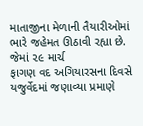માતાજીના મેળાની તૈયારીઓમાં ભારે જહેમત ઊઠાવી રહ્યા છે. જેમાં ૨૯ માર્ચ
ફાગણ વદ અગિયારસના દિવસે યજુર્વેદમાં જણાવ્યા પ્રમાણે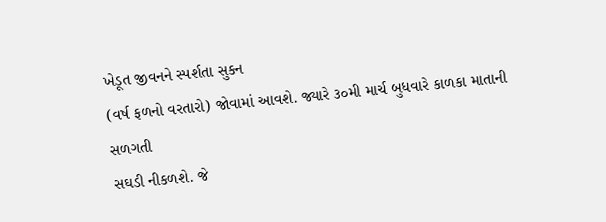ખેડૂત જીવનને સ્પર્શતા સુકન
(વર્ષ ફળનો વરતારો) જોવામાં આવશે. જ્યારે ૩૦મી માર્ચ બુધવારે કાળકા માતાની સળગતી
સઘડી નીકળશે. જે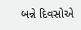બન્ને દિવસોએ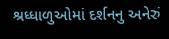શ્રધ્ધાળુઓમાં દર્શનનુ અનેરું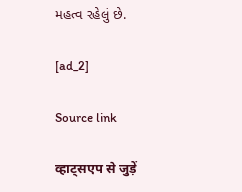મહત્વ રહેલું છે.

[ad_2]

Source link

व्हाट्सएप से जुड़ें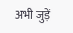अभी जुड़ें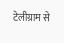टेलीग्राम से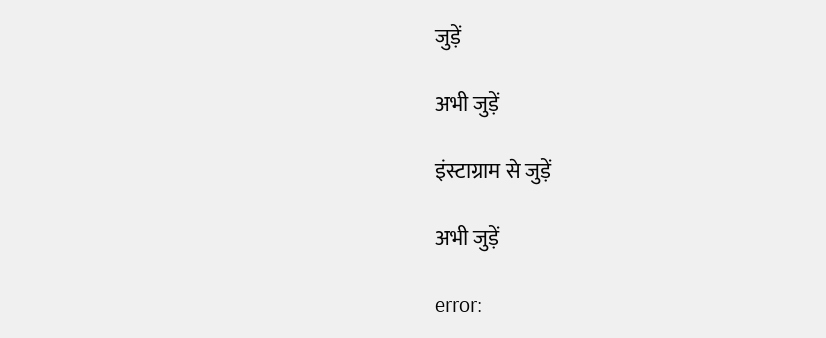जुड़ें

अभी जुड़ें

इंस्टाग्राम से जुड़ें

अभी जुड़ें

error: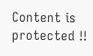Content is protected !!